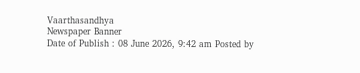Vaarthasandhya
Newspaper Banner
Date of Publish : 08 June 2026, 9:42 am Posted by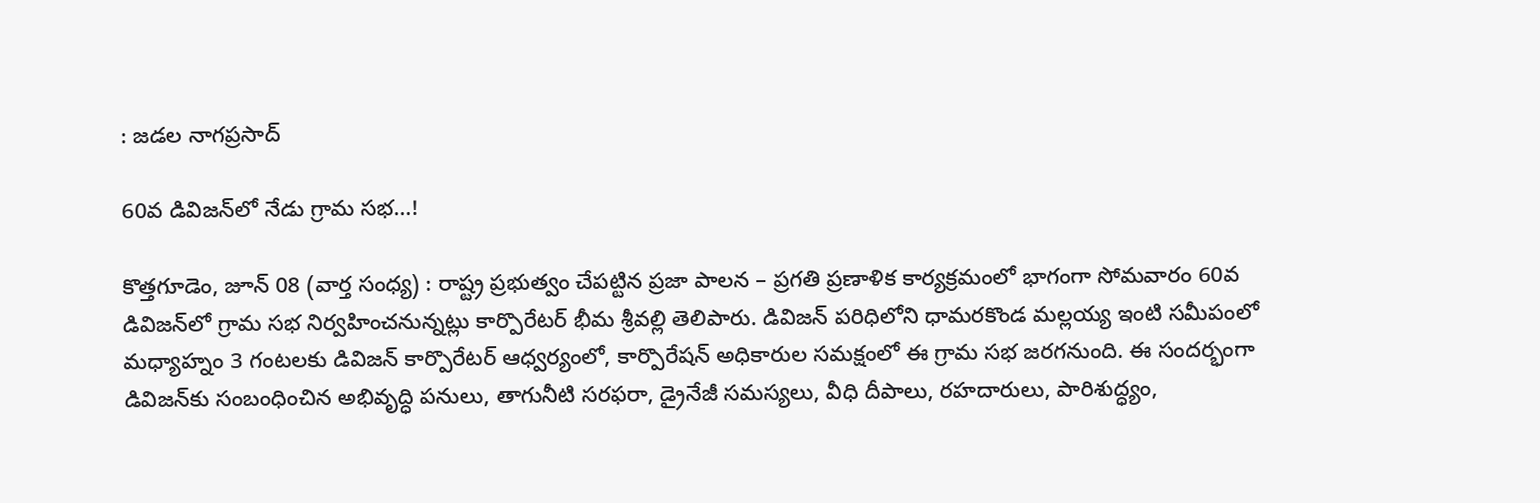: జడల నాగప్రసాద్

60వ డివిజన్‌లో నేడు గ్రామ సభ…!

కొత్తగూడెం, జూన్ 08 (వార్త సంధ్య) : రాష్ట్ర ప్రభుత్వం చేపట్టిన ప్రజా పాలన – ప్రగతి ప్రణాళిక కార్యక్రమంలో భాగంగా సోమవారం 60వ డివిజన్‌లో గ్రామ సభ నిర్వహించనున్నట్లు కార్పొరేటర్ భీమ శ్రీవల్లి తెలిపారు. డివిజన్ పరిధిలోని ధామరకొండ మల్లయ్య ఇంటి సమీపంలో మధ్యాహ్నం 3 గంటలకు డివిజన్ కార్పొరేటర్ ఆధ్వర్యంలో, కార్పొరేషన్ అధికారుల సమక్షంలో ఈ గ్రామ సభ జరగనుంది. ఈ సందర్భంగా డివిజన్‌కు సంబంధించిన అభివృద్ధి పనులు, తాగునీటి సరఫరా, డ్రైనేజీ సమస్యలు, వీధి దీపాలు, రహదారులు, పారిశుద్ధ్యం,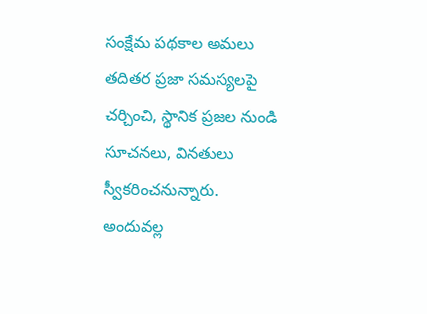సంక్షేమ పథకాల అమలు తదితర ప్రజా సమస్యలపై చర్చించి, స్థానిక ప్రజల నుండి సూచనలు, వినతులు స్వీకరించనున్నారు. అందువల్ల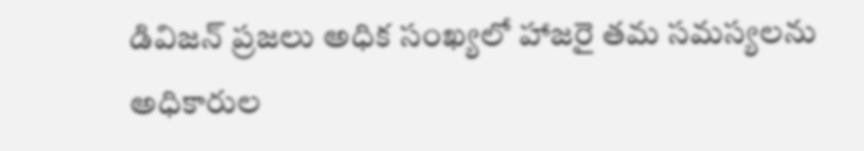డివిజన్ ప్రజలు అధిక సంఖ్యలో హాజరై తమ సమస్యలను అధికారుల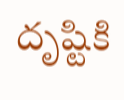దృష్టికి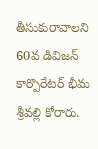తీసుకురావాలని 60వ డివిజన్ కార్పొరేటర్ భీమ శ్రీవల్లి కోరారు.